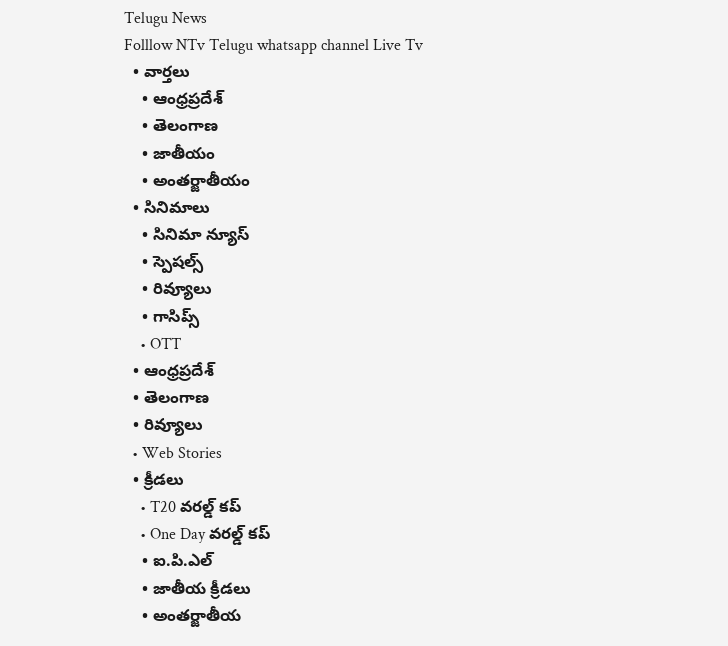Telugu News
Folllow NTv Telugu whatsapp channel Live Tv
  • వార్తలు
    • ఆంధ్రప్రదేశ్
    • తెలంగాణ
    • జాతీయం
    • అంతర్జాతీయం
  • సినిమాలు
    • సినిమా న్యూస్
    • స్పెషల్స్
    • రివ్యూలు
    • గాసిప్స్
    • OTT
  • ఆంధ్రప్రదేశ్
  • తెలంగాణ
  • రివ్యూలు
  • Web Stories
  • క్రీడలు
    • T20 వరల్డ్ కప్
    • One Day వరల్డ్ కప్
    • ఐ.పి.ఎల్
    • జాతీయ క్రీడలు
    • అంతర్జాతీయ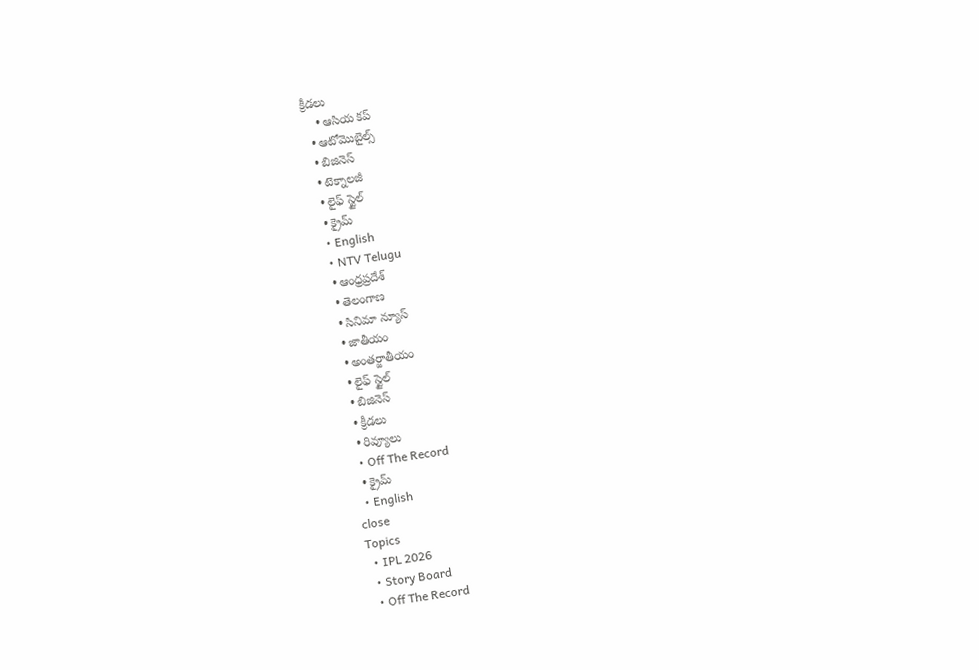క్రీడలు
    • ఆసియ కప్
  • ఆటోమొబైల్స్
  • బిజినెస్‌
  • టెక్నాలజీ
  • లైఫ్ స్టైల్
  • క్రైమ్
  • English
  • NTV Telugu
  • ఆంధ్రప్రదేశ్
  • తెలంగాణ
  • సినిమా న్యూస్
  • జాతీయం
  • అంతర్జాతీయం
  • లైఫ్ స్టైల్
  • బిజినెస్‌
  • క్రీడలు
  • రివ్యూలు
  • Off The Record
  • క్రైమ్
  • English
close
Topics
  • IPL 2026
  • Story Board
  • Off The Record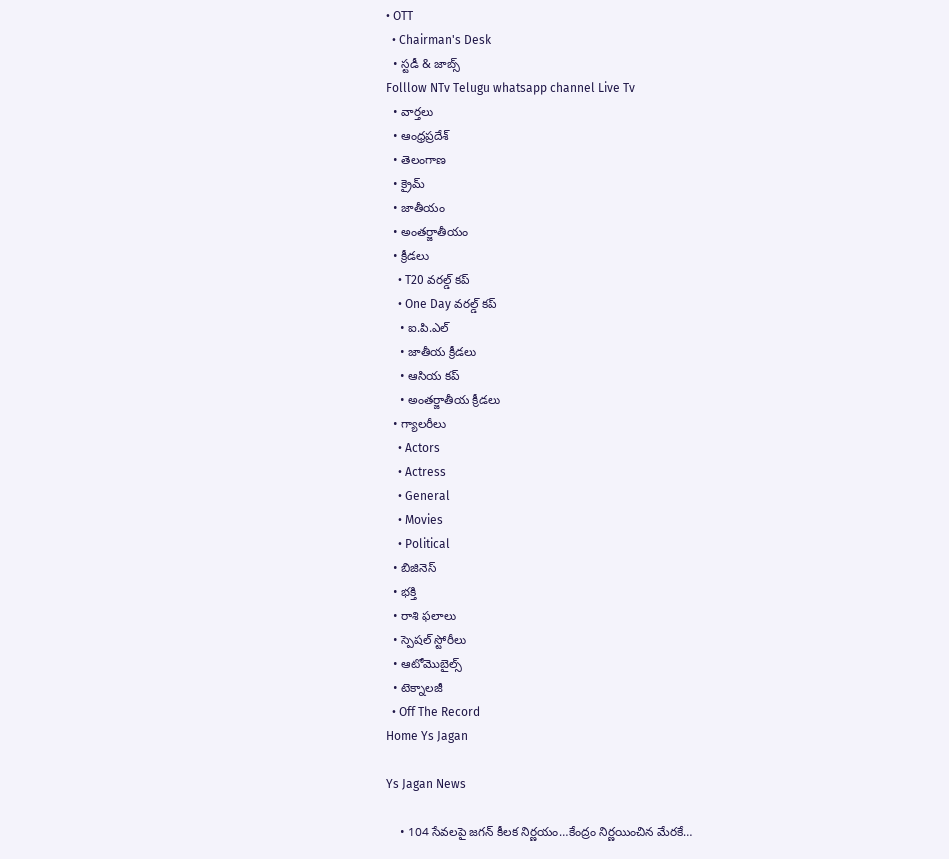• OTT
  • Chairman's Desk
  • స్టడీ & జాబ్స్
Folllow NTv Telugu whatsapp channel Live Tv
  • వార్తలు
  • ఆంధ్రప్రదేశ్
  • తెలంగాణ
  • క్రైమ్
  • జాతీయం
  • అంతర్జాతీయం
  • క్రీడలు
    • T20 వరల్డ్ కప్
    • One Day వరల్డ్ కప్
    • ఐ.పి.ఎల్
    • జాతీయ క్రీడలు
    • ఆసియ కప్
    • అంతర్జాతీయ క్రీడలు
  • గ్యాలరీలు
    • Actors
    • Actress
    • General
    • Movies
    • Political
  • బిజినెస్‌
  • భక్తి
  • రాశి ఫలాలు
  • స్పెషల్‌ స్టోరీలు
  • ఆటోమొబైల్స్
  • టెక్నాలజీ
  • Off The Record
Home Ys Jagan

Ys Jagan News

    • 104 సేవలపై జగన్ కీలక నిర్ణయం…కేంద్రం నిర్ణయించిన మేరకే…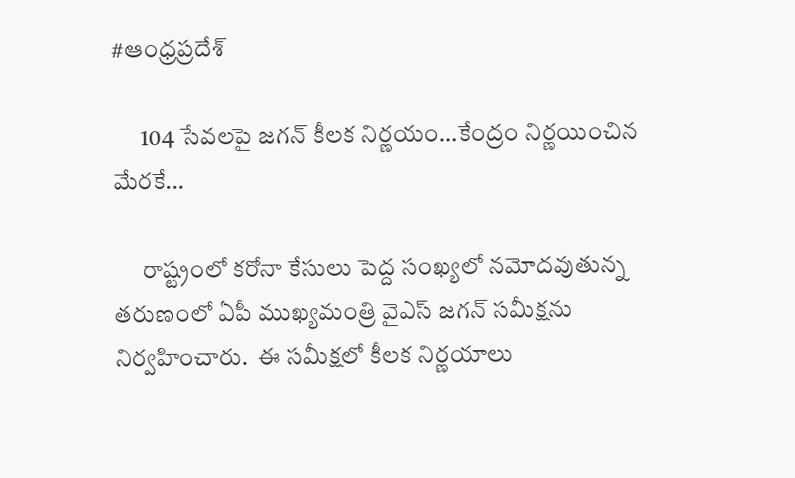#ఆంధ్రప్రదేశ్

      104 సేవలపై జగన్ కీలక నిర్ణయం…కేంద్రం నిర్ణయించిన మేరకే…

      రాష్ట్రంలో క‌రోనా కేసులు పెద్ద సంఖ్య‌లో న‌మోద‌వుతున్న త‌రుణంలో ఏపీ ముఖ్య‌మంత్రి వైఎస్ జ‌గ‌న్ స‌మీక్షను నిర్వ‌హించారు.  ఈ స‌మీక్ష‌లో కీల‌క నిర్ణ‌యాలు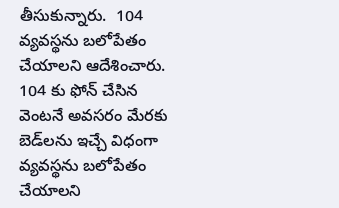తీసుకున్నారు.  104 వ్య‌వ‌స్థ‌ను బ‌లోపేతం చేయాల‌ని ఆదేశించారు.  104 కు ఫోన్ చేసిన వెంట‌నే అవ‌స‌రం మేర‌కు బెడ్‌ల‌ను ఇచ్చే విధంగా వ్య‌వ‌స్థ‌ను బ‌లోపేతం చేయాల‌ని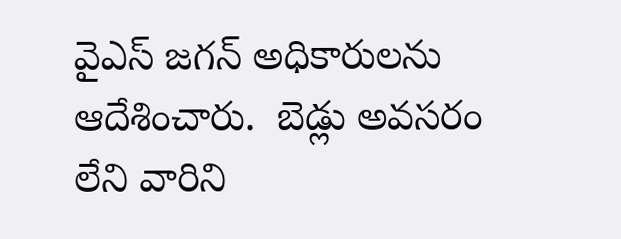వైఎస్ జ‌గ‌న్ అధికారుల‌ను ఆదేశించారు.  బెడ్లు అవ‌స‌రం లేని వారిని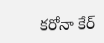క‌రోనా కేర్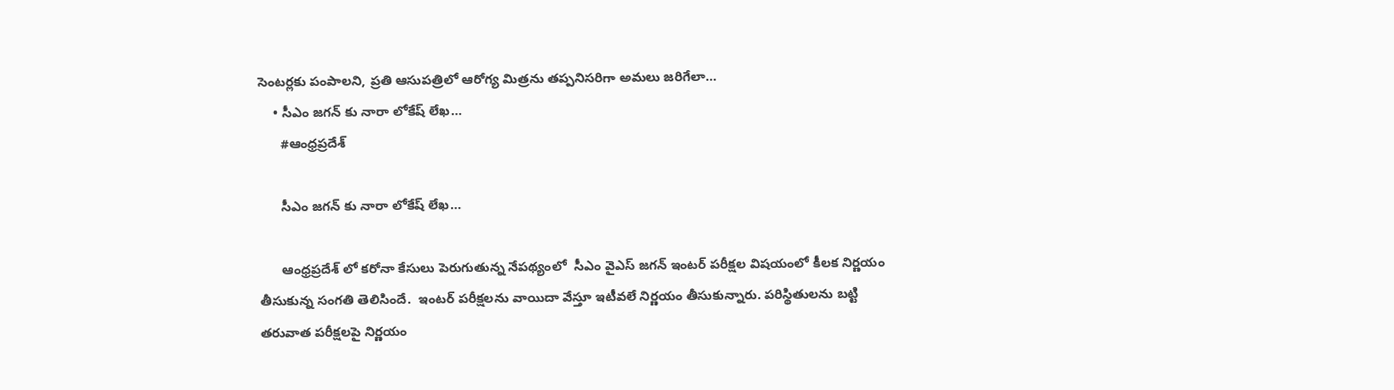సెంట‌ర్ల‌కు పంపాల‌ని, ప్ర‌తి ఆసుప‌త్రిలో ఆరోగ్య మిత్ర‌ను త‌ప్ప‌నిస‌రిగా అమ‌లు జ‌రిగేలా…
    • సీఎం జగన్ కు నారా లోకేష్ లేఖ…
      #ఆంధ్రప్రదేశ్

      సీఎం జగన్ కు నారా లోకేష్ లేఖ…

      ఆంధ్రప్రదేశ్ లో కరోనా కేసులు పెరుగుతున్న నేపథ్యంలో  సీఎం వైఎస్ జగన్ ఇంటర్ పరీక్షల విషయంలో కీలక నిర్ణయం తీసుకున్న సంగతి తెలిసిందే.  ఇంటర్ పరీక్షలను వాయిదా వేస్తూ ఇటీవలే నిర్ణయం తీసుకున్నారు. పరిస్థితులను బట్టి తరువాత పరీక్షలపై నిర్ణయం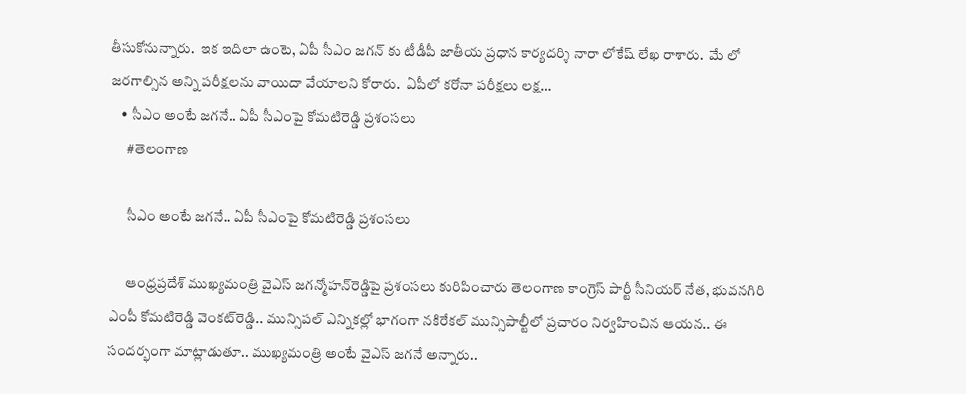తీసుకోనున్నారు.  ఇక ఇదిలా ఉంటె, ఏపీ సీఎం జగన్ కు టీడీపీ జాతీయ ప్రధాన కార్యదర్శి నారా లోకేష్ లేఖ రాశారు.  మే లో జరగాల్సిన అన్ని పరీక్షలను వాయిదా వేయాలని కోరారు.  ఏపీలో కరోనా పరీక్షలు లక్ష…
    • సీఎం అంటే జ‌గ‌నే.. ఏపీ సీఎంపై కోమ‌టిరెడ్డి ప్ర‌శంస‌లు
      #తెలంగాణ

      సీఎం అంటే జ‌గ‌నే.. ఏపీ సీఎంపై కోమ‌టిరెడ్డి ప్ర‌శంస‌లు

      ఆంధ్ర‌ప్ర‌దేశ్ ముఖ్య‌మంత్రి వైఎస్ జ‌గ‌న్మోహ‌న్‌రెడ్డిపై ప్ర‌శంస‌లు కురిపించారు తెలంగాణ కాంగ్రెస్ పార్టీ సీనియ‌ర్ నేత‌, భువ‌న‌గిరి ఎంపీ కోమ‌టిరెడ్డి వెంక‌ట్‌రెడ్డి.. మున్సిప‌ల్ ఎన్నిక‌ల్లో భాగంగా నకిరేకల్ మున్సిపాల్టీలో ప్ర‌చారం నిర్వ‌హించిన ఆయ‌న‌.. ఈ సంద‌ర్భంగా మాట్లాడుతూ.. ముఖ్యమంత్రి అంటే వైఎస్ జ‌గ‌నే అన్నారు..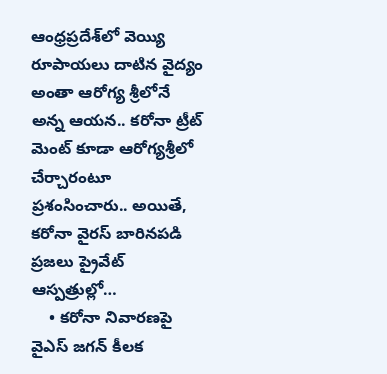ఆంధ్ర‌ప్ర‌దేశ్‌లో వెయ్యి రూపాయలు దాటిన వైద్యం అంతా ఆరోగ్య శ్రీలోనే అన్న ఆయ‌న‌.. కరోనా ట్రీట్ మెంట్ కూడా ఆరోగ్యశ్రీలో చేర్చారంటూ ప్ర‌శంసించారు.. అయితే, క‌రోనా వైర‌స్ బారిన‌ప‌డి ప్ర‌జ‌లు ప్రైవేట్ ఆస్ప‌త్రుల్లో…
    • కరోనా నివారణపై వైఎస్ జగన్ కీలక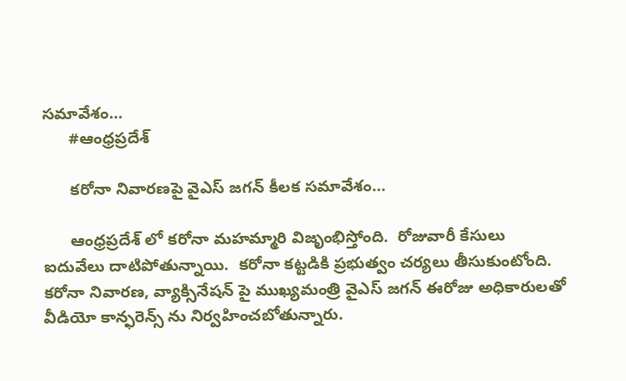సమావేశం…
      #ఆంధ్రప్రదేశ్

      కరోనా నివారణపై వైఎస్ జగన్ కీలక సమావేశం…

      ఆంధ్రప్రదేశ్ లో కరోనా మహమ్మారి విజృంభిస్తోంది.  రోజువారీ కేసులు ఐదువేలు దాటిపోతున్నాయి.  కరోనా కట్టడికి ప్రభుత్వం చర్యలు తీసుకుంటోంది.  కరోనా నివారణ, వ్యాక్సినేషన్ పై ముఖ్యమంత్రి వైఎస్ జగన్ ఈరోజు అధికారులతో వీడియో కాన్ఫరెన్స్ ను నిర్వహించబోతున్నారు.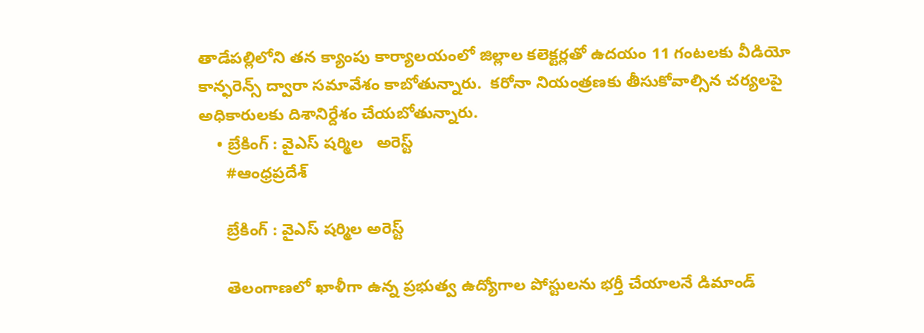తాడేపల్లిలోని తన క్యాంపు కార్యాలయంలో జిల్లాల కలెక్టర్లతో ఉదయం 11 గంటలకు వీడియో కాన్ఫరెన్స్ ద్వారా సమావేశం కాబోతున్నారు.  కరోనా నియంత్రణకు తీసుకోవాల్సిన చర్యలపై అధికారులకు దిశానిర్దేశం చేయబోతున్నారు.
    • బ్రేకింగ్ : వైఎస్ షర్మిల   అరెస్ట్
      #ఆంధ్రప్రదేశ్

      బ్రేకింగ్ : వైఎస్ షర్మిల అరెస్ట్

      తెలంగాణలో ఖాళీగా ఉన్న ప్రభుత్వ ఉద్యోగాల పోస్టులను భర్తీ చేయాలనే డిమాండ్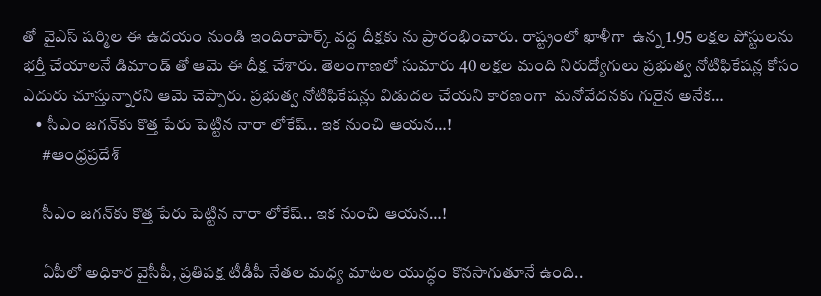తో  వైఎస్ షర్మిల ఈ ఉదయం నుండి ఇందిరా‌పార్క్ వద్ద దీక్షకు ను ప్రారంభించారు. రాష్ట్రంలో ఖాళీగా  ఉన్న 1.95 లక్షల పోస్టులను భర్తీ చేయాలనే డిమాండ్ తో ఆమె ఈ దీక్ష చేశారు. తెలంగాణలో సుమారు 40 లక్షల మంది నిరుద్యోగులు ప్రభుత్వ నోటిఫికేషన్ల కోసం  ఎదురు చూస్తున్నారని ఆమె చెప్పారు. ప్రభుత్వ నోటిఫికేషన్లు విడుదల చేయని కారణంగా  మనోవేదనకు గురైన అనేక…
    • సీఎం జ‌గ‌న్‌కు కొత్త పేరు పెట్టిన నారా లోకేష్.. ఇక నుంచి ఆయ‌న‌…!
      #ఆంధ్రప్రదేశ్

      సీఎం జ‌గ‌న్‌కు కొత్త పేరు పెట్టిన నారా లోకేష్.. ఇక నుంచి ఆయ‌న‌…!

      ఏపీలో అధికార వైసీపీ, ప్ర‌తిప‌క్ష టీడీపీ నేత‌ల మ‌ధ్య మాట‌ల యుద్ధం కొన‌సాగుతూనే ఉంది..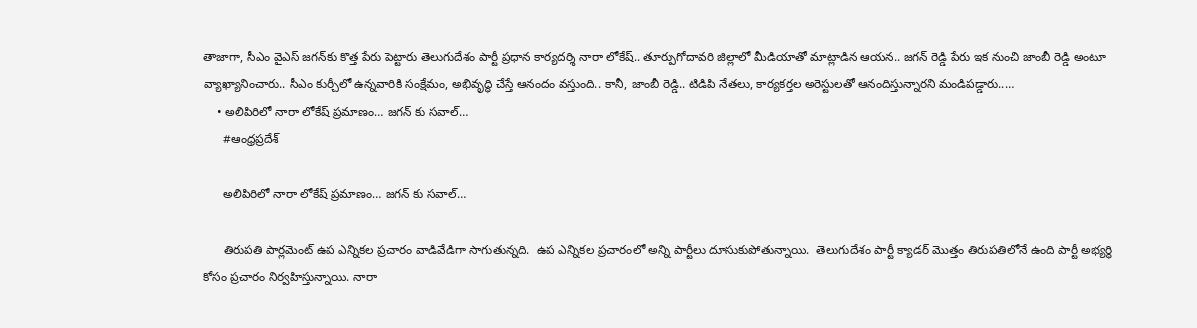తాజాగా, సీఎం వైఎస్ జ‌గ‌న్‌కు కొత్త పేరు పెట్టారు తెలుగుదేశం పార్టీ ప్ర‌ధాన కార్య‌ద‌ర్శి నారా లోకేష్.. తూర్పుగోదావరి జిల్లాలో మీడియాతో మాట్లాడిన ఆయ‌న‌.. జ‌గన్ రెడ్డి పేరు ఇక నుంచి జాంబీ రెడ్డి అంటూ వ్యాఖ్యానించారు.. సీఎం కుర్చీలో ఉన్నవారికి సంక్షేమం, అభివృద్ధి చేస్తే ఆనందం వస్తుంది.. కానీ, జాంబీ రెడ్డి.. టిడిపి నేతలు, కార్యకర్తల అరెస్టులతో ఆనందిస్తున్నార‌ని మండిప‌డ్డారు..…
    • అలిపిరిలో నారా లోకేష్ ప్రమాణం… జగన్ కు సవాల్…
      #ఆంధ్రప్రదేశ్

      అలిపిరిలో నారా లోకేష్ ప్రమాణం… జగన్ కు సవాల్…

      తిరుపతి పార్లమెంట్ ఉప ఎన్నికల ప్రచారం వాడివేడిగా సాగుతున్నది.  ఉప ఎన్నికల ప్రచారంలో అన్ని పార్టీలు దూసుకుపోతున్నాయి.  తెలుగుదేశం పార్టీ క్యాడర్ మొత్తం తిరుపతిలోనే ఉంది పార్టీ అభ్యర్థి కోసం ప్రచారం నిర్వహిస్తున్నాయి. నారా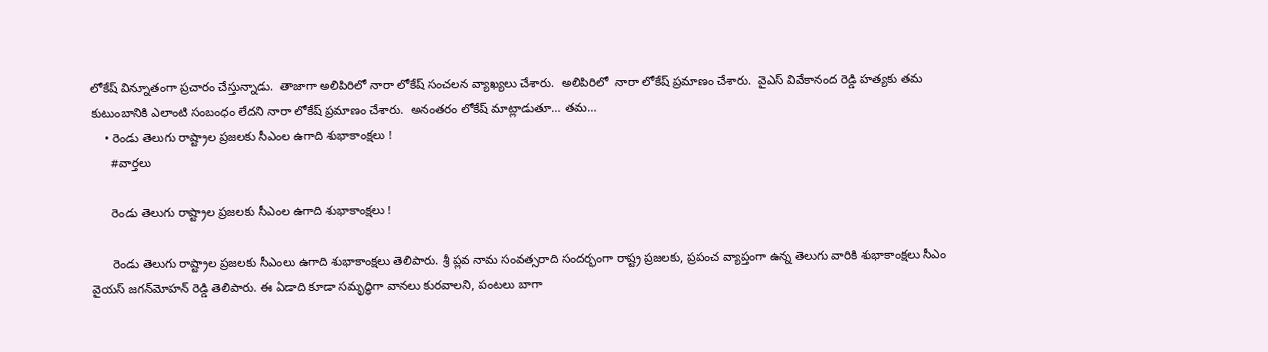లోకేష్ విన్నూతంగా ప్రచారం చేస్తున్నాడు.  తాజాగా అలిపిరిలో నారా లోకేష్ సంచలన వ్యాఖ్యలు చేశారు.  అలిపిరిలో  నారా లోకేష్ ప్రమాణం చేశారు.  వైఎస్ వివేకానంద రెడ్డి హత్యకు తమ కుటుంబానికి ఎలాంటి సంబంధం లేదని నారా లోకేష్ ప్రమాణం చేశారు.  అనంతరం లోకేష్ మాట్లాడుతూ… తమ…
    • రెండు తెలుగు రాష్ట్రాల ప్రజలకు సీఎంల ఉగాది శుభాకాంక్షలు !
      #వార్తలు

      రెండు తెలుగు రాష్ట్రాల ప్రజలకు సీఎంల ఉగాది శుభాకాంక్షలు !

      రెండు తెలుగు రాష్ట్రాల ప్రజలకు సీఎంలు ఉగాది శుభాకాంక్షలు తెలిపారు. శ్రీ ప్లవ నామ సంవత్సరాది సందర్భంగా రాష్ట్ర ప్రజలకు, ప్రపంచ వ్యాప్తంగా ఉన్న తెలుగు వారికి శుభాకాంక్షలు సీఎం  వైయస్‌ జగన్‌మోహన్‌ రెడ్డి తెలిపారు. ఈ ఏడాది కూడా సమృద్ధిగా వానలు కురవాలని, పంటలు బాగా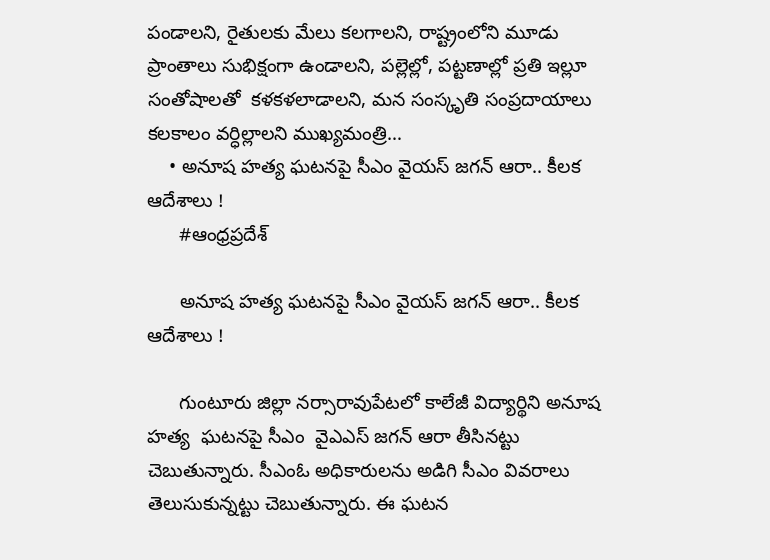పండాలని, రైతులకు మేలు కలగాలని, రాష్ట్రంలోని మూడు ప్రాంతాలు సుభిక్షంగా ఉండాలని, పల్లెల్లో, పట్టణాల్లో ప్రతి ఇల్లూ సంతోషాలతో  కళకళలాడాలని, మన సంస్కృతి సంప్రదాయాలు కలకాలం వర్ధిల్లాలని ముఖ్యమంత్రి…
    • అనూష హత్య ఘటనపై సీఎం వైయస్‌ జగన్‌ ఆరా.. కీలక ఆదేశాలు !
      #ఆంధ్రప్రదేశ్

      అనూష హత్య ఘటనపై సీఎం వైయస్‌ జగన్‌ ఆరా.. కీలక ఆదేశాలు !

      గుంటూరు జిల్లా నర్సారావుపేటలో కాలేజీ విద్యార్థిని అనూష హత్య  ఘటనపై సీఎం  వైఎఎస్ జగన్‌ ఆరా తీసినట్టు చెబుతున్నారు. సీఎంఓ అధికారులను అడిగి సీఎం వివరాలు తెలుసుకున్నట్టు చెబుతున్నారు. ఈ ఘటన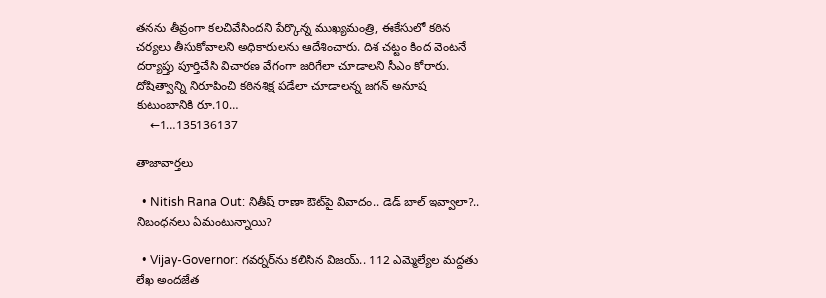తనను తీవ్రంగా కలచివేసిందని పేర్కొన్న ముఖ్యమంత్రి, ఈకేసులో కఠిన చర్యలు తీసుకోవాలని అధికారులను ఆదేశించారు. దిశ చట్టం కింద వెంటనే దర్యాప్తు పూర్తిచేసి విచారణ వేగంగా జరిగేలా చూడాలని సీఎం కోరారు. దోషిత్వాన్ని నిరూపించి కఠినశిక్ష పడేలా చూడాలన్న జగన్ అనూష కుటుంబానికి రూ.10…
    ←1…135136137

తాజావార్తలు

  • Nitish Rana Out: నితీష్ రాణా ఔట్‌పై వివాదం.. డెడ్ బాల్ ఇవ్వాలా?.. నిబంధనలు ఏమంటున్నాయి?

  • Vijay-Governor: గవర్నర్‌ను కలిసిన విజయ్.. 112 ఎమ్మెల్యేల మద్దతు లేఖ అందజేత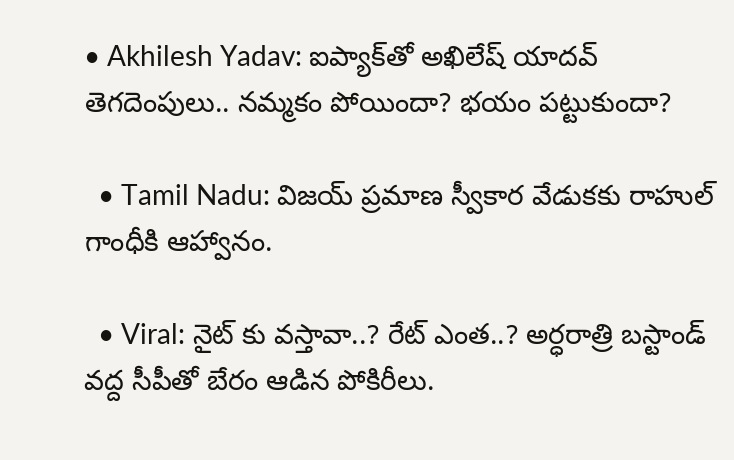• Akhilesh Yadav: ఐప్యాక్‌తో అఖిలేష్ యాదవ్ తెగదెంపులు.. నమ్మకం పోయిందా? భయం పట్టుకుందా?

  • Tamil Nadu: విజయ్ ప్రమాణ స్వీకార వేడుకకు రాహుల్ గాంధీకి ఆహ్వానం.

  • Viral: నైట్ కు వస్తావా..? రేట్ ఎంత..? అర్ధరాత్రి బస్టాండ్ వద్ద సీపీతో బేరం ఆడిన పోకిరీలు.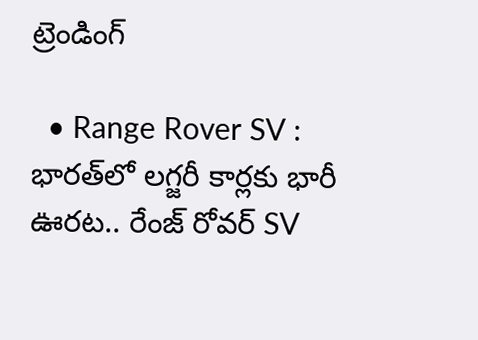ట్రెండింగ్‌

  • Range Rover SV : భారత్‌లో లగ్జరీ కార్లకు భారీ ఊరట.. రేంజ్ రోవర్ SV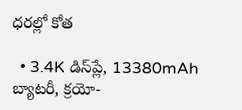ధరల్లో కోత

  • 3.4K డిస్‌ప్లే, 13380mAh బ్యాటరీ, క్రయో-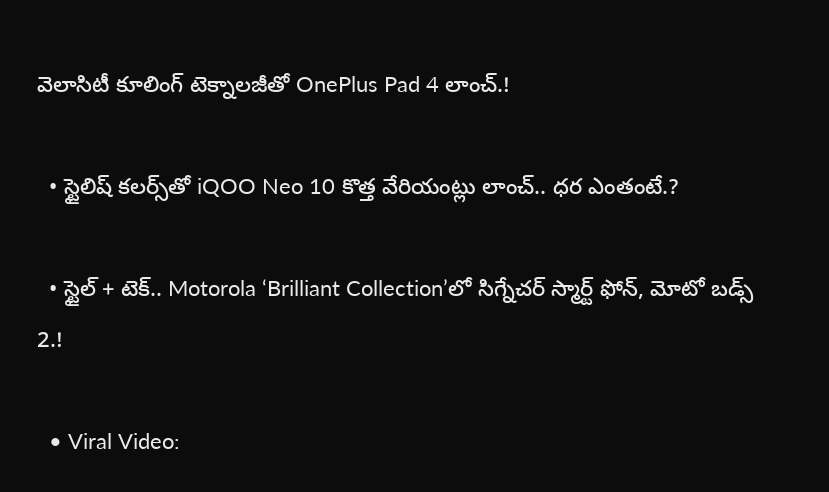వెలాసిటీ కూలింగ్ టెక్నాలజీతో OnePlus Pad 4 లాంచ్.!

  • స్టైలిష్ కలర్స్‌తో iQOO Neo 10 కొత్త వేరియంట్లు లాంచ్.. ధర ఎంతంటే.?

  • స్టైల్ + టెక్.. Motorola ‘Brilliant Collection’లో సిగ్నేచర్ స్మార్ట్ ఫోన్, మోటో బడ్స్ 2.!

  • Viral Video: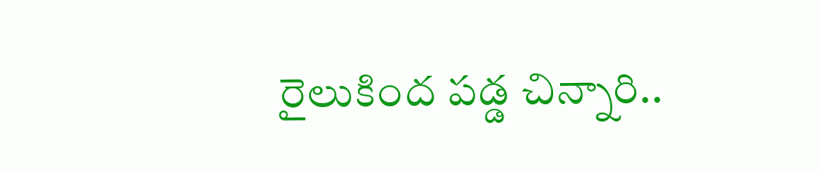రైలుకింద పడ్డ చిన్నారి..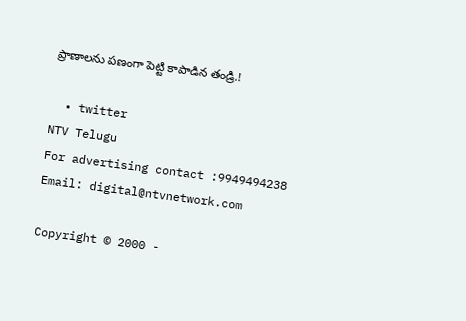ప్రాణాలను పణంగా పెట్టి కాపాడిన తండ్రి.!

  • twitter
NTV Telugu
For advertising contact :9949494238
Email: digital@ntvnetwork.com

Copyright © 2000 -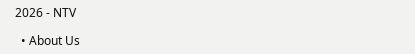2026 - NTV

  • About Us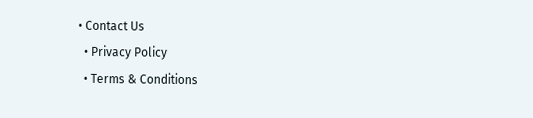• Contact Us
  • Privacy Policy
  • Terms & Conditions